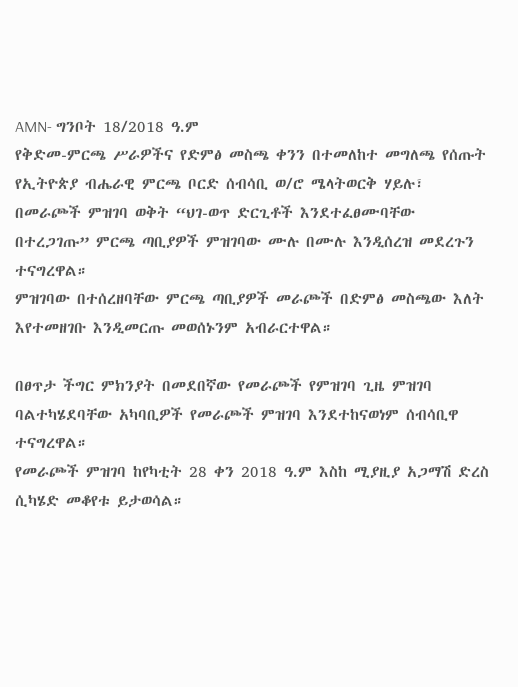AMN- ግንቦት 18/2018 ዓ.ም
የቅድመ-ምርጫ ሥራዎችና የድምፅ መስጫ ቀንን በተመለከተ መግለጫ የሰጡት የኢትዮጵያ ብሔራዊ ምርጫ ቦርድ ሰብሳቢ ወ/ሮ ሜላትወርቅ ሃይሉ፣ በመራጮች ምዝገባ ወቅት “ህገ-ወጥ ድርጊቶች እንደተፈፀሙባቸው በተረጋገጡ” ምርጫ ጣቢያዎች ምዝገባው ሙሉ በሙሉ እንዲሰረዝ መደረጉን ተናግረዋል።
ምዝገባው በተሰረዘባቸው ምርጫ ጣቢያዎች መራጮች በድምፅ መስጫው እለት እየተመዘገቡ እንዲመርጡ መወሰኑንም አብራርተዋል።

በፀጥታ ችግር ምክንያት በመደበኛው የመራጮች የምዝገባ ጊዜ ምዝገባ ባልተካሄደባቸው አካባቢዎች የመራጮች ምዝገባ እንደተከናወነም ሰብሳቢዋ ተናግረዋል።
የመራጮች ምዝገባ ከየካቲት 28 ቀን 2018 ዓ.ም እስከ ሚያዚያ አጋማሽ ድረስ ሲካሄድ መቆየቱ ይታወሳል።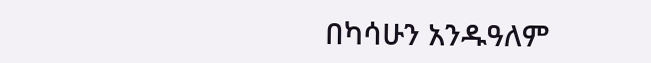በካሳሁን አንዱዓለም